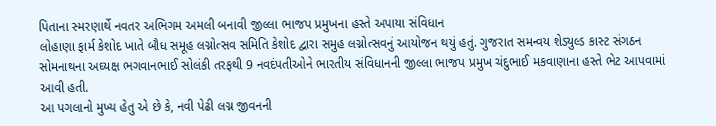પિતાના સ્મરણાર્થે નવતર અભિગમ અમલી બનાવી જીલ્લા ભાજપ પ્રમુખના હસ્તે અપાયા સંવિધાન
લોહાણા ફાર્મ કેશોદ ખાતે બૌધ સમૂહ લગ્નોત્સવ સમિતિ કેશોદ દ્વારા સમુહ લગ્નોત્સવનું આયોજન થયું હતું. ગુજરાત સમન્વય શેડ્યુલ્ડ કાસ્ટ સંગઠન સોમનાથના અઘ્યક્ષ ભગવાનભાઈ સોલંકી તરફથી 9 નવદંપતીઓને ભારતીય સંવિધાનની જીલ્લા ભાજપ પ્રમુખ ચંદુભાઈ મકવાણાના હસ્તે ભેટ આપવામાં આવી હતી.
આ પગલાનો મુખ્ય હેતુ એ છે કે, નવી પેઢી લગ્ન જીવનની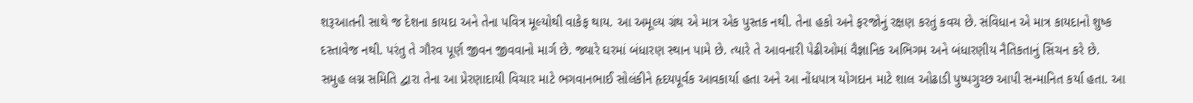શરૂઆતની સાથે જ દેશના કાયદા અને તેના પવિત્ર મૂલ્યોથી વાકેફ થાય. આ અમૂલ્ય ગ્રંથ એ માત્ર એક પુસ્તક નથી. તેના હકો અને ફરજોનું રક્ષણ કરતું કવચ છે. સંવિધાન એ માત્ર કાયદાનો શુષ્ક દસ્તાવેજ નથી. પરંતુ તે ગૌરવ પૂર્ણ જીવન જીવવાનો માર્ગ છે. જ્યારે ઘરમાં બંધારણ સ્થાન પામે છે. ત્યારે તે આવનારી પેઢીઓમાં વૈજ્ઞાનિક અભિગમ અને બંધારણીય નૈતિકતાનું સિંચન કરે છે.
સમુહ લગ્ન સમિતિ દ્વારા તેના આ પ્રેરણાદાયી વિચાર માટે ભગવાનભાઈ સોલંકીને હૃદયપૂર્વક આવકાર્યા હતા અને આ નોંધપાત્ર યોગદાન માટે શાલ ઓઢાડી પુષ્પગુચ્છ આપી સન્માનિત કર્યા હતા. આ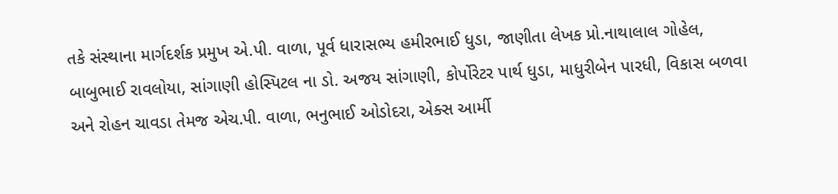તકે સંસ્થાના માર્ગદર્શક પ્રમુખ એ.પી. વાળા, પૂર્વ ધારાસભ્ય હમીરભાઈ ધુડા, જાણીતા લેખક પ્રો.નાથાલાલ ગોહેલ, બાબુભાઈ રાવલોયા, સાંગાણી હોસ્પિટલ ના ડો. અજય સાંગાણી, કોર્પોરેટર પાર્થ ધુડા, માધુરીબેન પારધી, વિકાસ બળવા અને રોહન ચાવડા તેમજ એચ.પી. વાળા, ભનુભાઈ ઓડોદરા, એક્સ આર્મી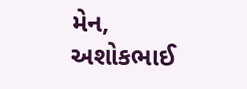મેન, અશોકભાઈ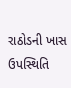રાઠોડની ખાસ ઉપસ્થિતિ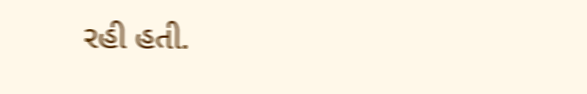રહી હતી.